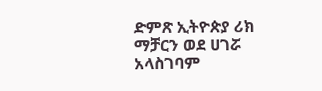ድምጽ ኢትዮጵያ ሪክ ማቻርን ወደ ሀገሯ አላስገባም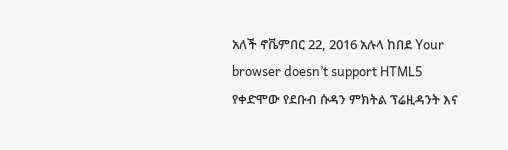አለች ኖቬምበር 22, 2016 አሉላ ከበደ Your browser doesn’t support HTML5 የቀድሞው የደቡብ ሱዳን ምክትል ፕሬዚዳንት እና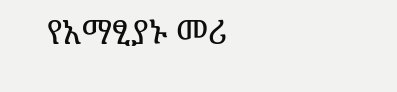የአማፂያኑ መሪ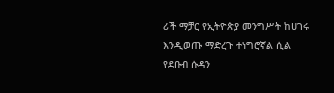ሪች ማቻር የኢትዮጵያ መንግሥት ከሀገሩ እንዲወጡ ማድረጉ ተነግሮኛል ሲል የደቡብ ሱዳን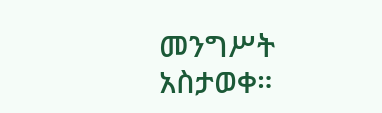መንግሥት አስታወቀ።